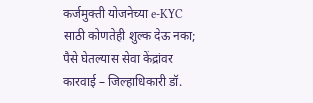कर्जमुक्ती योजनेच्या e-KYC साठी कोणतेही शुल्क देऊ नका; पैसे घेतल्यास सेवा केंद्रांवर कारवाई – जिल्हाधिकारी डॉ.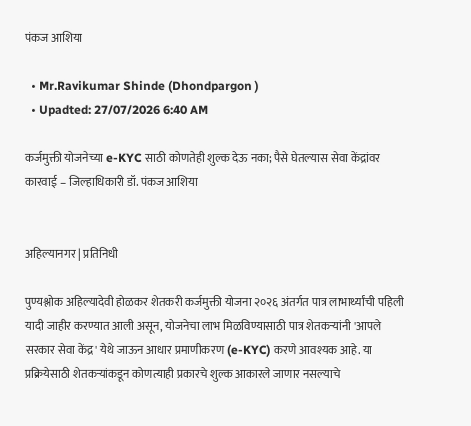पंकज आशिया

  • Mr.Ravikumar Shinde (Dhondpargon )
  • Upadted: 27/07/2026 6:40 AM

कर्जमुक्ती योजनेच्या e-KYC साठी कोणतेही शुल्क देऊ नका; पैसे घेतल्यास सेवा केंद्रांवर कारवाई – जिल्हाधिकारी डॉ. पंकज आशिया


अहिल्यानगर | प्रतिनिधी

पुण्यश्लोक अहिल्यादेवी होळकर शेतकरी कर्जमुक्ती योजना २०२६ अंतर्गत पात्र लाभार्थ्यांची पहिली यादी जाहीर करण्यात आली असून, योजनेचा लाभ मिळविण्यासाठी पात्र शेतकऱ्यांनी 'आपले सरकार सेवा केंद्र' येथे जाऊन आधार प्रमाणीकरण (e-KYC) करणे आवश्यक आहे. या प्रक्रियेसाठी शेतकऱ्यांकडून कोणत्याही प्रकारचे शुल्क आकारले जाणार नसल्याचे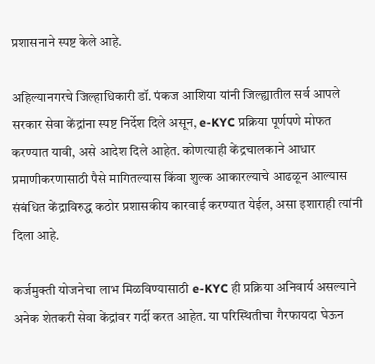प्रशासनाने स्पष्ट केले आहे.

अहिल्यानगरचे जिल्हाधिकारी डॉ. पंकज आशिया यांनी जिल्ह्यातील सर्व आपले सरकार सेवा केंद्रांना स्पष्ट निर्देश दिले असून, e-KYC प्रक्रिया पूर्णपणे मोफत करण्यात यावी, असे आदेश दिले आहेत. कोणत्याही केंद्रचालकाने आधार प्रमाणीकरणासाठी पैसे मागितल्यास किंवा शुल्क आकारल्याचे आढळून आल्यास संबंधित केंद्राविरुद्ध कठोर प्रशासकीय कारवाई करण्यात येईल, असा इशाराही त्यांनी दिला आहे.

कर्जमुक्ती योजनेचा लाभ मिळविण्यासाठी e-KYC ही प्रक्रिया अनिवार्य असल्याने अनेक शेतकरी सेवा केंद्रांवर गर्दी करत आहेत. या परिस्थितीचा गैरफायदा घेऊन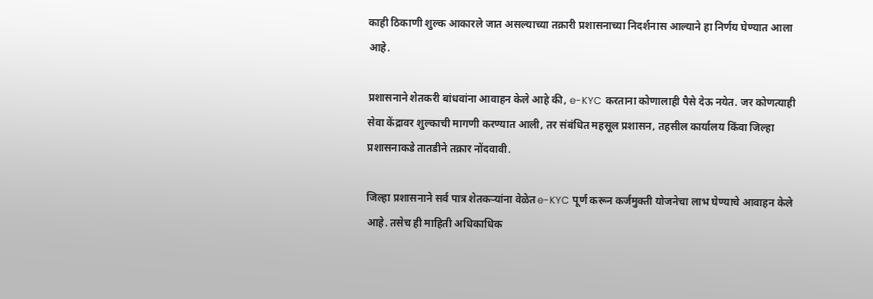काही ठिकाणी शुल्क आकारले जात असल्याच्या तक्रारी प्रशासनाच्या निदर्शनास आल्याने हा निर्णय घेण्यात आला आहे.

प्रशासनाने शेतकरी बांधवांना आवाहन केले आहे की, e-KYC करताना कोणालाही पैसे देऊ नयेत. जर कोणत्याही सेवा केंद्रावर शुल्काची मागणी करण्यात आली, तर संबंधित महसूल प्रशासन, तहसील कार्यालय किंवा जिल्हा प्रशासनाकडे तातडीने तक्रार नोंदवावी.

जिल्हा प्रशासनाने सर्व पात्र शेतकऱ्यांना वेळेत e-KYC पूर्ण करून कर्जमुक्ती योजनेचा लाभ घेण्याचे आवाहन केले आहे. तसेच ही माहिती अधिकाधिक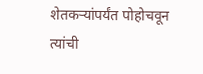शेतकऱ्यांपर्यंत पोहोचवून त्यांची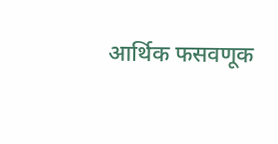आर्थिक फसवणूक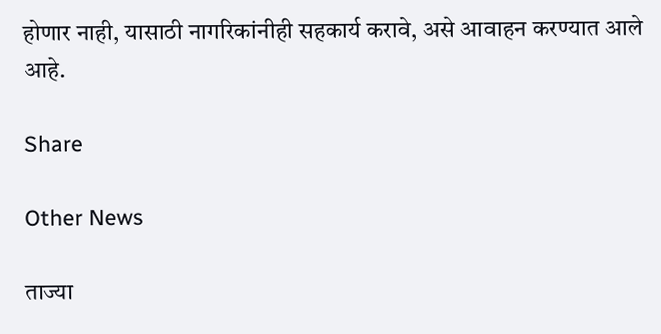होणार नाही, यासाठी नागरिकांनीही सहकार्य करावे, असे आवाहन करण्यात आले आहे.

Share

Other News

ताज्या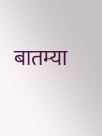बातम्या